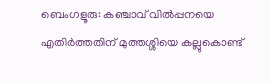ബെംഗളൂരു: കഞ്ചാവ് വിൽപ്പനയെ എതിർത്തതിന് മുത്തശ്ശിയെ കല്ലുകൊണ്ട്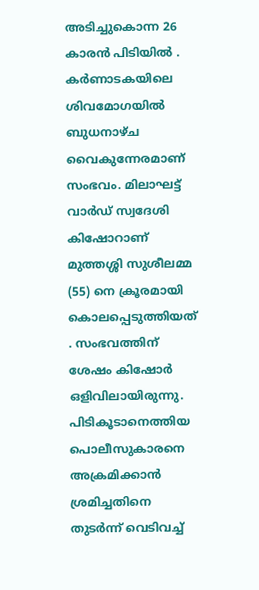അടിച്ചുകൊന്ന 26 കാരൻ പിടിയിൽ . കർണാടകയിലെ ശിവമോഗയിൽ ബുധനാഴ്ച വൈകുന്നേരമാണ് സംഭവം. മിലാഘട്ട് വാർഡ് സ്വദേശി കിഷോറാണ് മുത്തശ്ശി സുശീലമ്മ (55) നെ ക്രൂരമായി കൊലപ്പെടുത്തിയത് . സംഭവത്തിന് ശേഷം കിഷോർ ഒളിവിലായിരുന്നു. പിടികൂടാനെത്തിയ പൊലീസുകാരനെ അക്രമിക്കാൻ ശ്രമിച്ചതിനെ തുടർന്ന് വെടിവച്ച്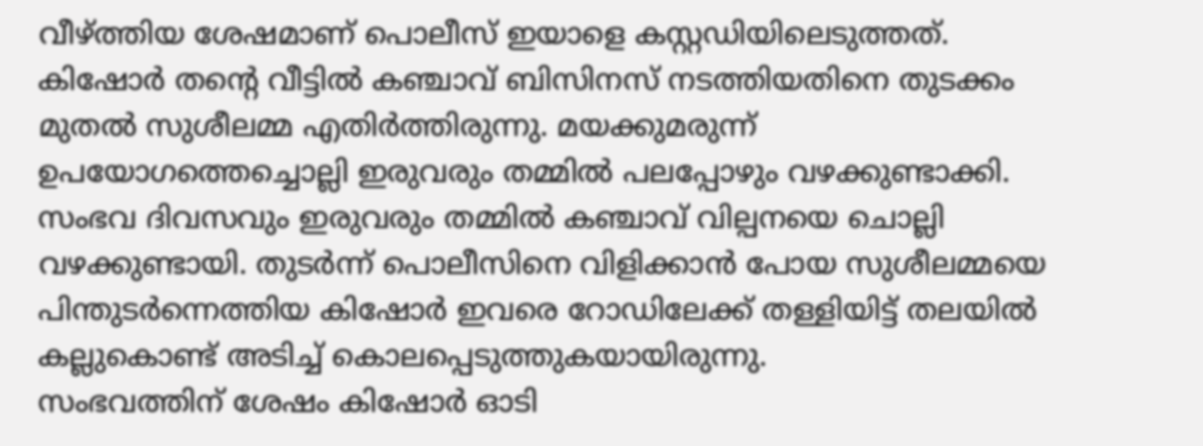വീഴ്ത്തിയ ശേഷമാണ് പൊലീസ് ഇയാളെ കസ്റ്റഡിയിലെടുത്തത്.
കിഷോർ തന്റെ വീട്ടിൽ കഞ്ചാവ് ബിസിനസ് നടത്തിയതിനെ തുടക്കം മുതൽ സുശീലമ്മ എതിർത്തിരുന്നു. മയക്കുമരുന്ന് ഉപയോഗത്തെച്ചൊല്ലി ഇരുവരും തമ്മിൽ പലപ്പോഴും വഴക്കുണ്ടാക്കി. സംഭവ ദിവസവും ഇരുവരും തമ്മിൽ കഞ്ചാവ് വില്പനയെ ചൊല്ലി വഴക്കുണ്ടായി. തുടർന്ന് പൊലീസിനെ വിളിക്കാൻ പോയ സുശീലമ്മയെ പിന്തുടർന്നെത്തിയ കിഷോർ ഇവരെ റോഡിലേക്ക് തള്ളിയിട്ട് തലയിൽ കല്ലുകൊണ്ട് അടിച്ച് കൊലപ്പെടുത്തുകയായിരുന്നു.
സംഭവത്തിന് ശേഷം കിഷോർ ഓടി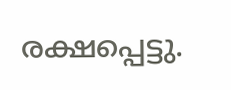രക്ഷപ്പെട്ടു.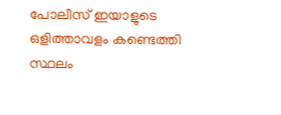പോലീസ് ഇയാളുടെ ഒളിത്താവളം കണ്ടെത്തി സ്ഥലം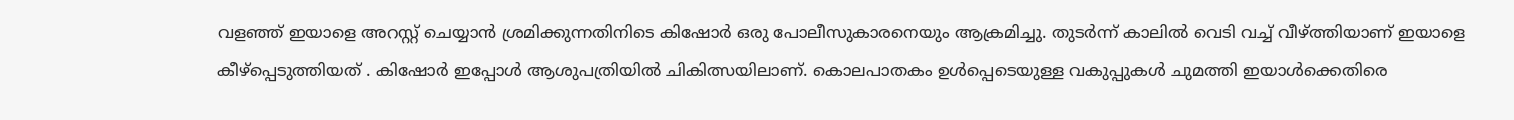വളഞ്ഞ് ഇയാളെ അറസ്റ്റ് ചെയ്യാൻ ശ്രമിക്കുന്നതിനിടെ കിഷോർ ഒരു പോലീസുകാരനെയും ആക്രമിച്ചു. തുടർന്ന് കാലിൽ വെടി വച്ച് വീഴ്ത്തിയാണ് ഇയാളെ കീഴ്പ്പെടുത്തിയത് . കിഷോർ ഇപ്പോൾ ആശുപത്രിയിൽ ചികിത്സയിലാണ്. കൊലപാതകം ഉൾപ്പെടെയുള്ള വകുപ്പുകൾ ചുമത്തി ഇയാൾക്കെതിരെ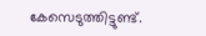കേസെടുത്തിട്ടുണ്ട്.